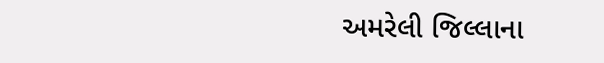અમરેલી જિલ્લાના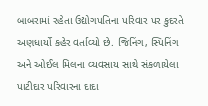બાબરામાં રહેતા ઉદ્યોગપતિના પરિવાર પર કુદરતે અણધાર્યો કહેર વર્તાવ્યો છે. જિનિંગ, સ્પિનિંગ અને ઓઈલ મિલના વ્યવસાય સાથે સંકળાયેલા પાટીદાર પરિવારના દાદા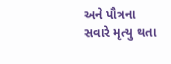અને પૌત્રના સવારે મૃત્યુ થતા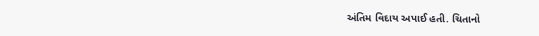અંતિમ વિદાય અપાઈ હતી. ચિતાનો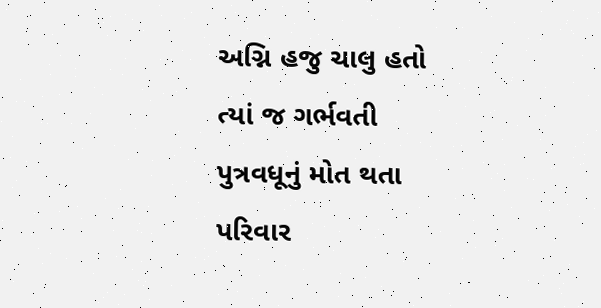અગ્નિ હજુ ચાલુ હતો ત્યાં જ ગર્ભવતી પુત્રવધૂનું મોત થતા પરિવાર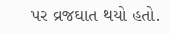પર વ્રજઘાત થયો હતો.